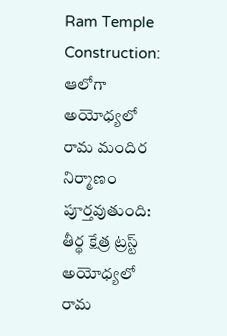Ram Temple Construction: ఆలోగా అయోధ్యలో రామ మందిర నిర్మాణం పూర్తవుతుంది: తీర్థ క్షేత్ర ట్రస్ట్
అయోధ్యలో రామ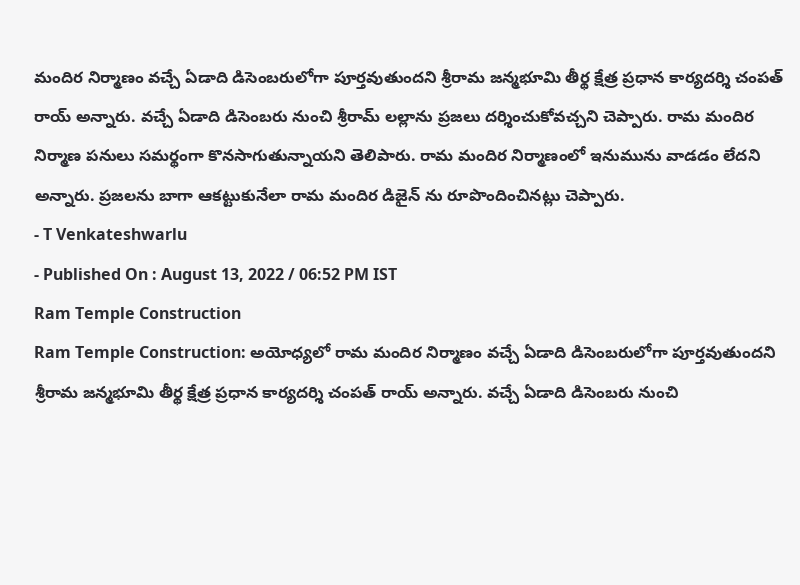మందిర నిర్మాణం వచ్చే ఏడాది డిసెంబరులోగా పూర్తవుతుందని శ్రీరామ జన్మభూమి తీర్థ క్షేత్ర ప్రధాన కార్యదర్శి చంపత్ రాయ్ అన్నారు. వచ్చే ఏడాది డిసెంబరు నుంచి శ్రీరామ్ లల్లాను ప్రజలు దర్శించుకోవచ్చని చెప్పారు. రామ మందిర నిర్మాణ పనులు సమర్థంగా కొనసాగుతున్నాయని తెలిపారు. రామ మందిర నిర్మాణంలో ఇనుమును వాడడం లేదని అన్నారు. ప్రజలను బాగా ఆకట్టుకునేలా రామ మందిర డిజైన్ ను రూపొందించినట్లు చెప్పారు.
- T Venkateshwarlu
- Published On : August 13, 2022 / 06:52 PM IST
Ram Temple Construction
Ram Temple Construction: అయోధ్యలో రామ మందిర నిర్మాణం వచ్చే ఏడాది డిసెంబరులోగా పూర్తవుతుందని శ్రీరామ జన్మభూమి తీర్థ క్షేత్ర ప్రధాన కార్యదర్శి చంపత్ రాయ్ అన్నారు. వచ్చే ఏడాది డిసెంబరు నుంచి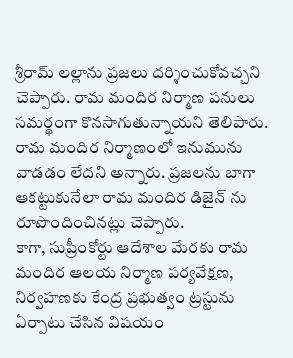శ్రీరామ్ లల్లాను ప్రజలు దర్శించుకోవచ్చని చెప్పారు. రామ మందిర నిర్మాణ పనులు సమర్థంగా కొనసాగుతున్నాయని తెలిపారు. రామ మందిర నిర్మాణంలో ఇనుమును వాడడం లేదని అన్నారు. ప్రజలను బాగా ఆకట్టుకునేలా రామ మందిర డిజైన్ ను రూపొందించినట్లు చెప్పారు.
కాగా, సుప్రీంకోర్టు ఆదేశాల మేరకు రామ మందిర ఆలయ నిర్మాణ పర్యవేక్షణ, నిర్వహణకు కేంద్ర ప్రభుత్వం ట్రస్టును ఏర్పాటు చేసిన విషయం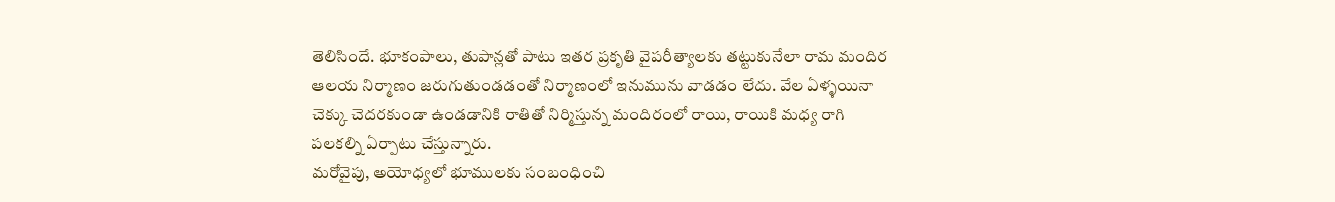తెలిసిందే. భూకంపాలు, తుపాన్లతో పాటు ఇతర ప్రకృతి వైపరీత్యాలకు తట్టుకునేలా రామ మందిర ఆలయ నిర్మాణం జరుగుతుండడంతో నిర్మాణంలో ఇనుమును వాడడం లేదు. వేల ఏళ్ళయినా చెక్కు చెదరకుండా ఉండడానికి రాతితో నిర్మిస్తున్న మందిరంలో రాయి, రాయికి మధ్య రాగి పలకల్ని ఏర్పాటు చేస్తున్నారు.
మరోవైపు, అయోధ్యలో భూములకు సంబంధించి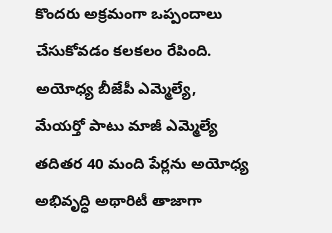కొందరు అక్రమంగా ఒప్పందాలు చేసుకోవడం కలకలం రేపింది. అయోధ్య బీజేపీ ఎమ్మెల్యే, మేయర్తో పాటు మాజీ ఎమ్మెల్యే తదితర 40 మంది పేర్లను అయోధ్య అభివృద్ధి అథారిటీ తాజాగా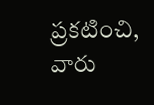ప్రకటించి, వారు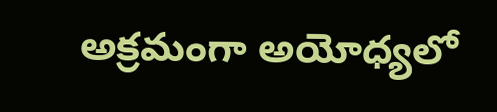అక్రమంగా అయోధ్యలో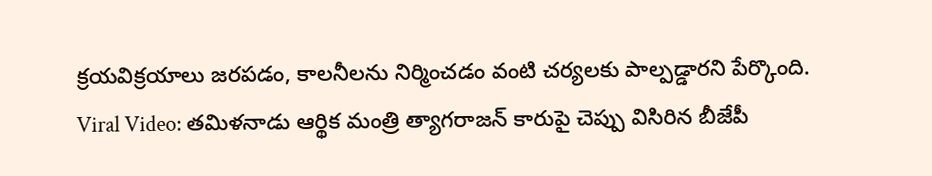క్రయవిక్రయాలు జరపడం, కాలనీలను నిర్మించడం వంటి చర్యలకు పాల్పడ్డారని పేర్కొంది.
Viral Video: తమిళనాడు ఆర్థిక మంత్రి త్యాగరాజన్ కారుపై చెప్పు విసిరిన బీజేపీ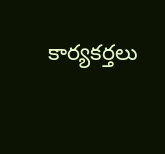కార్యకర్తలు